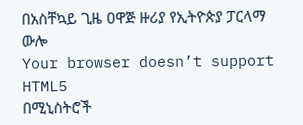በአስቸኳይ ጊዜ ዐዋጅ ዙሪያ የኢትዮጵያ ፓርላማ ውሎ
Your browser doesn’t support HTML5
በሚኒስትሮች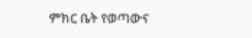ምክር ቤት የወጣውና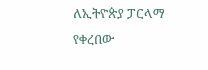ለኢትዮጵያ ፓርላማ የቀረበው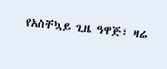የአስቸኳይ ጊዜ ዓዋጅ፣ ዛሬ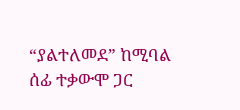“ያልተለመደ” ከሚባል ሰፊ ተቃውሞ ጋር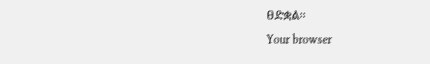ፀድቋል፡፡
Your browser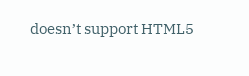doesn’t support HTML5